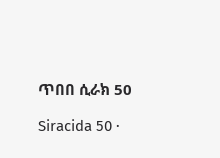ጥበበ ሲራክ 50

Siracida 50 ·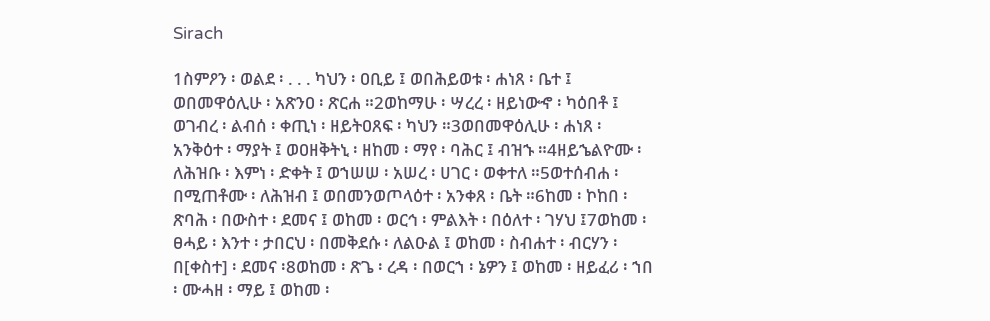Sirach

1ስምዖን ፡ ወልደ ፡ . . . ካህን ፡ ዐቢይ ፤ ወበሕይወቱ ፡ ሐነጸ ፡ ቤተ ፤ ወበመዋዕሊሁ ፡ አጽንዐ ፡ ጽርሐ ።2ወከማሁ ፡ ሣረረ ፡ ዘይነውኆ ፡ ካዕበቶ ፤ ወገብረ ፡ ልብሰ ፡ ቀጢነ ፡ ዘይትዐጸፍ ፡ ካህን ።3ወበመዋዕሊሁ ፡ ሐነጸ ፡ አንቅዕተ ፡ ማያት ፤ ወዐዘቅትኒ ፡ ዘከመ ፡ ማየ ፡ ባሕር ፤ ብዝኁ ።4ዘይኄልዮሙ ፡ ለሕዝቡ ፡ እምነ ፡ ድቀት ፤ ወኀሠሠ ፡ አሠረ ፡ ሀገር ፡ ወቀተለ ።5ወተሰብሐ ፡ በሚጠቶሙ ፡ ለሕዝብ ፤ ወበመንወጦላዕተ ፡ አንቀጸ ፡ ቤት ።6ከመ ፡ ኮከበ ፡ ጽባሕ ፡ በውስተ ፡ ደመና ፤ ወከመ ፡ ወርኅ ፡ ምልእት ፡ በዕለተ ፡ ገሃህ ፤7ወከመ ፡ ፀሓይ ፡ እንተ ፡ ታበርህ ፡ በመቅደሱ ፡ ለልዑል ፤ ወከመ ፡ ስብሐተ ፡ ብርሃን ፡ በ[ቀስተ] ፡ ደመና ፡8ወከመ ፡ ጽጌ ፡ ረዳ ፡ በወርኀ ፡ ኔዎን ፤ ወከመ ፡ ዘይፈሪ ፡ ኀበ ፡ ሙሓዘ ፡ ማይ ፤ ወከመ ፡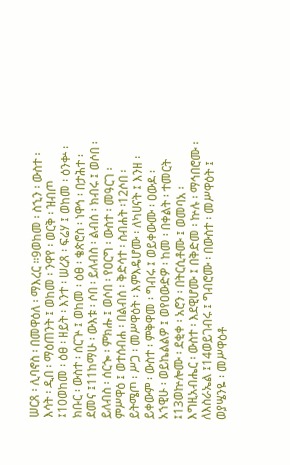ሠርጸ ፡ ሊባኖስ ፡ በመዋዕለ ፡ ማእረር ።9ወከመ ፡ ስኂን ፡ ውስተ ፡ እሳት ፡ ዲበ ፡ ማዕጠንት ፤ ወከመ ፡ ንዋየ ፡ ወርቅ ፡ ዝብጦ ፤10ወከመ ፡ ዕፀ ፡ ዘይት ፡ እንተ ፡ ሠረጸ ፡ ፍሬሃ ፤ ወከመ ፡ ዕንቍ ፡ ክቡር ፡ ውስተ ፡ ሰርጕ ፤ ወከመ ፡ ዕፀ ፡ ቄጵሮስ ፡ ነዋኅ ፡ በታሕተ ፡ ደመና ፤11ከማሁ ፡ ውእቱ ፡ ሶበ ፡ ይለብስ ፡ ልብሰ ፡ ክብሩ ፤ ወሶበ ፡ ይለብስ ፡ ሰርጐ ፡ ምክሑ ፤ ወሶበ ፡ የዐርግ ፡ ውስተ ፡ መዓርገ ፡ ምሥዋዕ ፤ ወተሰብሐ ፡ በልብሰ ፡ ቅድሳተ ፡ ስብሐት ፡12ሶበ ፡ ይትሜጦ ፡ ሥጋ ፡ መሥዋዕት ፡ እምእዴሆሙ ፡ ለካሀናት ፤ እንዘ ፡ ይቀውም ፡ ውስተ ፡ ምቅዋመ ፡ ግብሩ ፤ ወይቀውሙ ፡ ዐውዶ ፡ አኀዊሁ ፡ ወይኬልልዎ ፤ ወየዐውድዎ ፡ ከመ ፡ በቀልት ፡ ተመርት ፤13ወኵሎሙ ፡ ደቂቀ ፡ አሮን ፡ በትርሲቶሙ ፤ ወመባአ ፡ እግዚአብሔር ፡ ውስተ ፡ እደዊሆሙ ፤ በቅድመ ፡ ኵሉ ፡ ማኅበሮሙ ፡ ለእስራኤል ፤14ወይገብሩ ፤ ግብሮሙ ፡ በውስተ ፡ መሥዋዕት ፤ ወያሤንዬ ፡ መሥዋዕቶ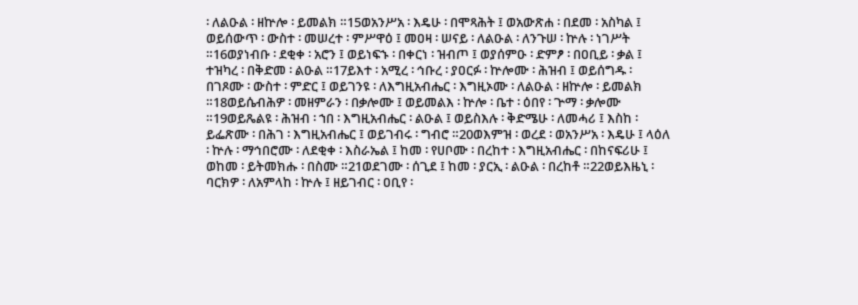፡ ለልዑል ፡ ዘኵሎ ፡ ይመልክ ።15ወአንሥአ ፡ እዴሁ ፡ በሞጻሕት ፤ ወአውጽሐ ፡ በደመ ፡ አስካል ፤ ወይሰውጥ ፡ ውስተ ፡ መሠረተ ፡ ምሥዋዕ ፤ መዐዛ ፡ ሠናይ ፡ ለልዑል ፡ ለንጉሠ ፡ ኵሉ ፡ ነገሥት ።16ወያነብቡ ፡ ደቂቀ ፡ አሮን ፤ ወይነፍኁ ፡ በቀርነ ፡ ዝብጦ ፤ ወያሰምዑ ፡ ድምፆ ፡ በዐቢይ ፡ ቃል ፤ ተዝካረ ፡ በቅድመ ፡ ልዑል ።17ይእተ ፡ አሚረ ፡ ኅቡረ ፡ ያዐርፉ ፡ ኵሎሙ ፡ ሕዝብ ፤ ወይሰግዱ ፡ በገጾሙ ፡ ውስተ ፡ ምድር ፤ ወይገንዩ ፡ ለእግዚአብሔር ፡ እግዚኦሙ ፡ ለልዑል ፡ ዘኵሎ ፡ ይመልክ ።18ወይሴብሕዎ ፡ መዘምራን ፡ በቃሎሙ ፤ ወይመልእ ፡ ኵሎ ፡ ቤተ ፡ ዕበየ ፡ ጕማ ፡ ቃሎሙ ።19ወይጼልዩ ፡ ሕዝብ ፡ ኀበ ፡ እግዚአብሔር ፡ ልዑል ፤ ወይስእሉ ፡ ቅድሜሁ ፡ ለመሓሪ ፤ እስከ ፡ ይፌጽሙ ፡ በሕገ ፡ እግዚአብሔር ፤ ወይገብሩ ፡ ግብሮ ።20ወእምዝ ፡ ወረደ ፡ ወአንሥአ ፡ እዴሁ ፤ ላዕለ ፡ ኵሉ ፡ ማኅበሮሙ ፡ ለደቂቀ ፡ እስራኤል ፤ ከመ ፡ የሀቦሙ ፡ በረከተ ፡ እግዚአብሔር ፡ በከናፍሪሁ ፤ ወከመ ፡ ይትመክሑ ፡ በስሙ ።21ወደገሙ ፡ ሰጊደ ፤ ከመ ፡ ያርኢ ፡ ልዑል ፡ በረከቶ ።22ወይእዜኒ ፡ ባርክዎ ፡ ለአምላከ ፡ ኵሉ ፤ ዘይገብር ፡ ዐቢየ ፡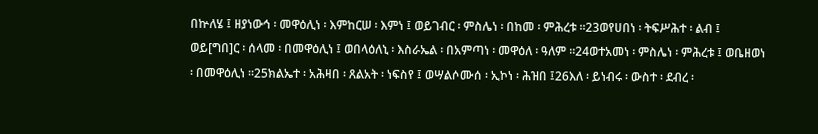በኵለሄ ፤ ዘያነውኅ ፡ መዋዕሊነ ፡ እምከርሠ ፡ እምነ ፤ ወይገብር ፡ ምስሌነ ፡ በከመ ፡ ምሕረቱ ።23ወየሀበነ ፡ ትፍሥሕተ ፡ ልብ ፤ ወይ[ግበ]ር ፡ ሰላመ ፡ በመዋዕሊነ ፤ ወበላዕለኒ ፡ እስራኤል ፡ በአምጣነ ፡ መዋዕለ ፡ ዓለም ።24ወተአመነ ፡ ምስሌነ ፡ ምሕረቱ ፤ ወቤዘወነ ፡ በመዋዕሊነ ።25ክልኤተ ፡ አሕዛበ ፡ ጸልአት ፡ ነፍስየ ፤ ወሣልሶሙሰ ፡ ኢኮነ ፡ ሕዝበ ፤26እለ ፡ ይነብሩ ፡ ውስተ ፡ ደብረ ፡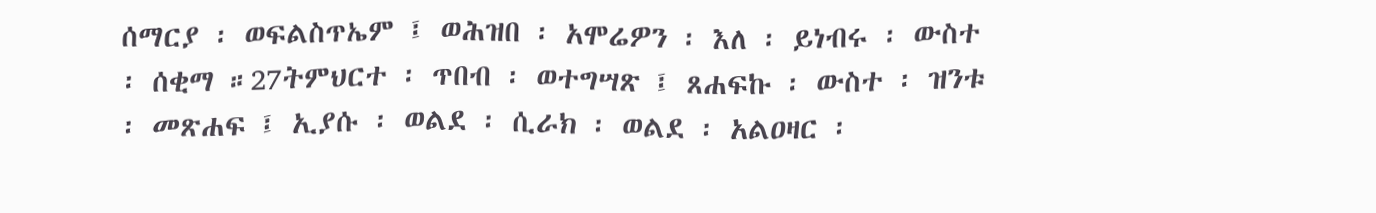ሰማርያ ፡ ወፍልስጥኤም ፤ ወሕዝበ ፡ አሞሬዎን ፡ እለ ፡ ይነብሩ ፡ ውስተ ፡ ሰቂማ ።27ትምህርተ ፡ ጥበብ ፡ ወተግሣጽ ፤ ጸሐፍኩ ፡ ውስተ ፡ ዝንቱ ፡ መጽሐፍ ፤ ኢያሱ ፡ ወልደ ፡ ሲራክ ፡ ወልደ ፡ አልዐዛር ፡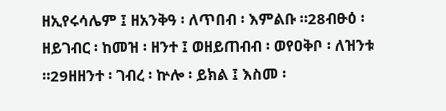ዘኢየሩሳሌም ፤ ዘአንቅዓ ፡ ለጥበብ ፡ እምልቡ ።28ብፁዕ ፡ ዘይገብር ፡ ከመዝ ፡ ዘንተ ፤ ወዘይጠብብ ፡ ወየዐቅቦ ፡ ለዝንቱ ።29ዘዘንተ ፡ ገብረ ፡ ኵሎ ፡ ይክል ፤ እስመ ፡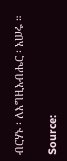ብርሃኑ ፡ ለእግዚአብሔር ፡ አሠሩ ።

Source: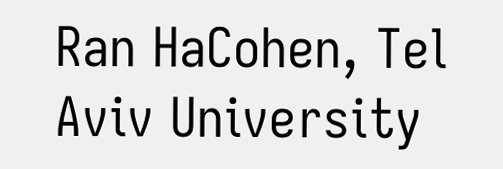Ran HaCohen, Tel Aviv University